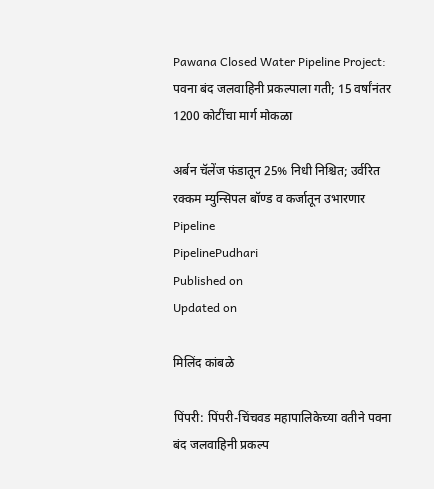Pawana Closed Water Pipeline Project: पवना बंद जलवाहिनी प्रकल्पाला गती; 15 वर्षांनंतर 1200 कोटींचा मार्ग मोकळा

अर्बन चॅलेंज फंडातून 25% निधी निश्चित; उर्वरित रक्कम म्युन्सिपल बॉण्ड व कर्जातून उभारणार
Pipeline
PipelinePudhari
Published on
Updated on

मिलिंद कांबळे

पिंपरी: पिंपरी-चिंचवड महापालिकेच्या वतीने पवना बंद जलवाहिनी प्रकल्प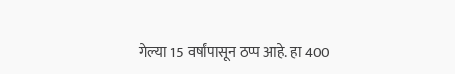गेल्या 15 वर्षांपासून ठप्प आहे. हा 400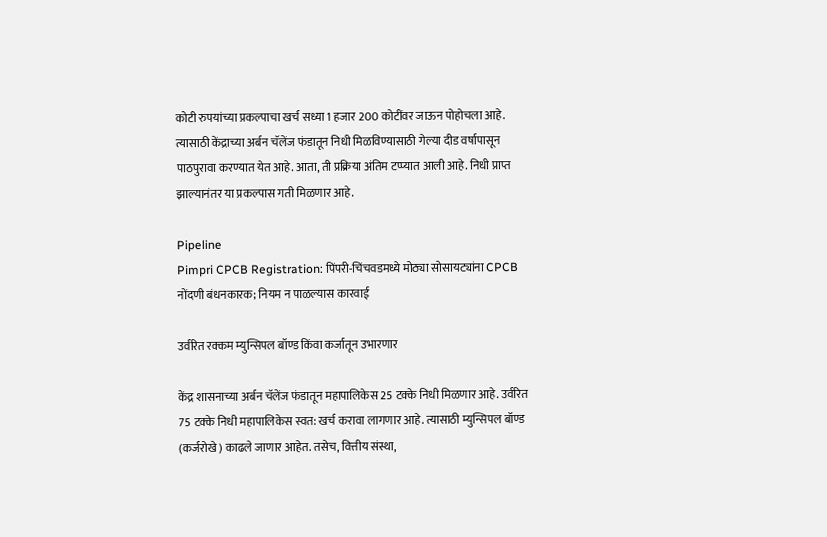कोटी रुपयांच्या प्रकल्पाचा खर्च सध्या 1 हजार 200 कोटींवर जाऊन पोहोचला आहे. त्यासाठी केंद्राच्या अर्बन चॅलेंज फंडातून निधी मिळविण्यासाठी गेल्या दीड वर्षापासून पाठपुरावा करण्यात येत आहे. आता, ती प्रक्रिया अंतिम टप्प्यात आली आहे. निधी प्राप्त झाल्यानंतर या प्रकल्पास गती मिळणार आहे.

Pipeline
Pimpri CPCB Registration: पिंपरी-चिंचवडमध्ये मोठ्या सोसायट्यांना CPCB नोंदणी बंधनकारक; नियम न पाळल्यास कारवाई

उर्वरित रक्कम म्युन्सिपल बॉण्ड किंवा कर्जातून उभारणार

केंद्र शासनाच्या अर्बन चॅलेंज फंडातून महापालिकेस 25 टक्के निधी मिळणार आहे. उर्वरित 75 टक्के निधी महापालिकेस स्वत: खर्च करावा लागणार आहे. त्यासाठी म्युन्सिपल बॉण्ड (कर्जरोखे) काढले जाणार आहेत. तसेच, वित्तीय संस्था,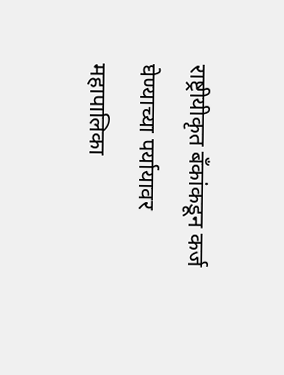राष्ट्रीयीकृत बँकांकडून कर्ज घेण्याच्या पर्यायावर महापालिका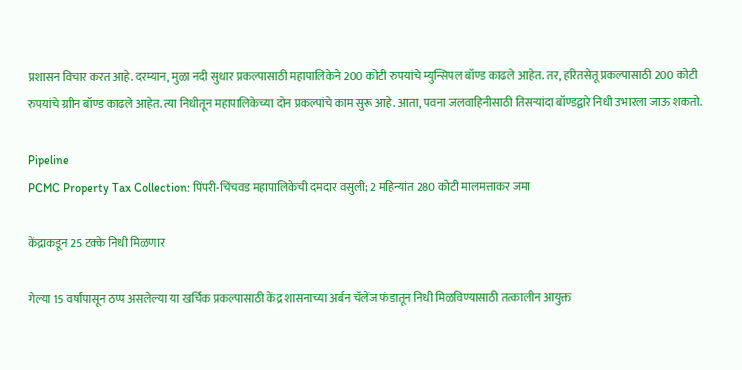प्रशासन विचार करत आहे. दरम्यान, मुळा नदी सुधार प्रकल्पासाठी महापालिकेने 200 कोटी रुपयांचे म्युन्सिपल बॉण्ड काढले आहेत. तर, हरितसेतू प्रकल्पासाठी 200 कोटी रुपयांचे ग्राीन बॉण्ड काढले आहेत. त्या निधीतून महापालिकेच्या दोन प्रकल्पांचे काम सुरू आहे. आता, पवना जलवाहिनीसाठी तिसऱ्यांदा बॉण्डद्वारे निधी उभारला जाऊ शकतो.

Pipeline
PCMC Property Tax Collection: पिंपरी-चिंचवड महापालिकेची दमदार वसुली; 2 महिन्यांत 280 कोटी मालमत्ताकर जमा

केंद्राकडून 25 टक्के निधी मिळणार

गेल्या 15 वर्षांपासून ठप्प असलेल्या या खर्चिक प्रकल्पासाठी केंद्र शासनाच्या अर्बन चॅलेंज फंडातून निधी मिळविण्यासाठी तत्कालीन आयुक्त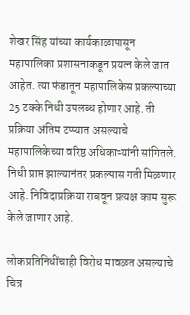शेखर सिंह यांच्या कार्यकाळापासून महापालिका प्रशासनाकडून प्रयत्न केले जात आहेत. त्या फंडातून महापालिकेस प्रकल्पाच्या 25 टक्के निधी उपलब्ध होणार आहे. ती प्रक्रिया अंतिम टप्प्यात असल्याचे महापालिकेच्या वरिष्ठ अधिकाऱ्यांनी सांगितले. निधी प्राप्त झाल्यानंतर प्रकल्पास गती मिळणार आहे. निविदाप्रक्रिया राबवून प्रत्यक्ष काम सुरू केले जाणार आहे.

लोकप्रतिनिधींचाही विरोध मावळत असल्याचे चित्र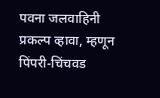पवना जलवाहिनी प्रकल्प व्हावा, म्हणून पिंपरी-चिंचवड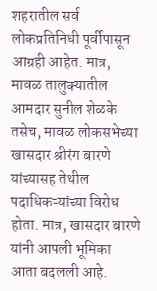शहरातील सर्व लोकप्रतिनिधी पूर्वीपासून आग्रही आहेत. मात्र, मावळ तालुक्यातील आमदार सुनील शेळके तसेच, मावळ लोकसभेच्या खासदार श्रीरंग बारणे यांच्यासह तेथील पदाधिकऱ्यांच्या विरोध होता. मात्र, खासदार बारणे यांनी आपली भूमिका आता बदलली आहे.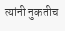त्यांनी नुकतीच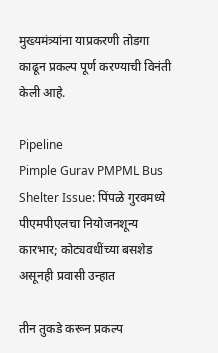मुख्यमंत्र्यांना याप्रकरणी तोडगा काढून प्रकल्प पूर्ण करण्याची विनंती केली आहे.

Pipeline
Pimple Gurav PMPML Bus Shelter Issue: पिंपळे गुरवमध्ये पीएमपीएलचा नियोजनशून्य कारभार; कोट्यवधींच्या बसशेड असूनही प्रवासी उन्हात

तीन तुकडे करून प्रकल्प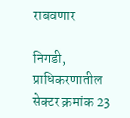राबवणार

निगडी, प्राधिकरणातील सेक्टर क्रमांक 23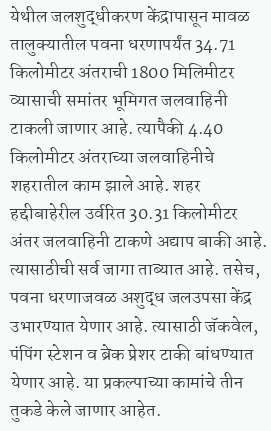येथील जलशुद्धीकरण केंद्रापासून मावळ तालुक्यातील पवना धरणापर्यंत 34.71 किलोमीटर अंतराची 1800 मिलिमीटर व्यासाची समांतर भूमिगत जलवाहिनी टाकली जाणार आहे. त्यापैकी 4.40 किलोमीटर अंतराच्या जलवाहिनीचे शहरातील काम झाले आहे. शहर हद्दीबाहेरील उर्वरित 30.31 किलोमीटर अंतर जलवाहिनी टाकणे अद्याप बाकी आहे. त्यासाठीची सर्व जागा ताब्यात आहे. तसेच, पवना धरणाजवळ अशुद्ध जलउपसा केंद्र उभारण्यात येणार आहे. त्यासाठी जॅकवेल, पंपिंग स्टेशन व ब्रेक प्रेशर टाकी बांधण्यात येणार आहे. या प्रकल्पाच्या कामांचे तीन तुकडे केले जाणार आहेत.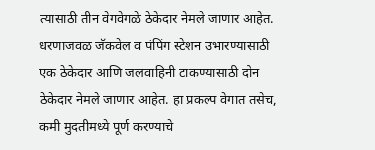त्यासाठी तीन वेगवेगळे ठेकेदार नेमले जाणार आहेत. धरणाजवळ जॅकवेल व पंपिंग स्टेशन उभारण्यासाठी एक ठेकेदार आणि जलवाहिनी टाकण्यासाठी दोन ठेकेदार नेमले जाणार आहेत. हा प्रकल्प वेगात तसेच, कमी मुदतीमध्ये पूर्ण करण्याचे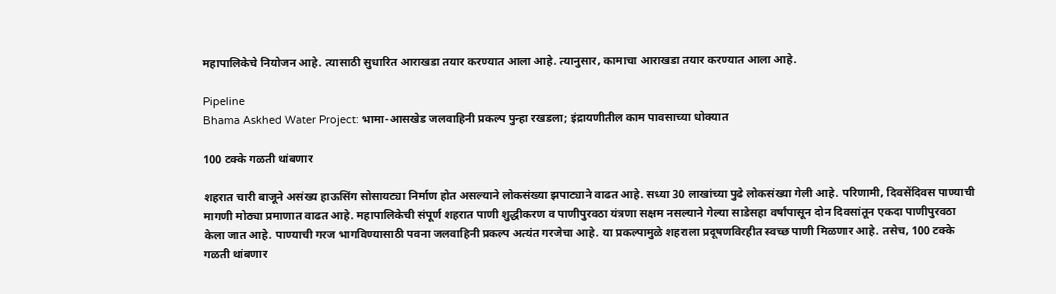महापालिकेचे नियोजन आहे. त्यासाठी सुधारित आराखडा तयार करण्यात आला आहे. त्यानुसार, कामाचा आराखडा तयार करण्यात आला आहे.

Pipeline
Bhama Askhed Water Project: भामा-आसखेड जलवाहिनी प्रकल्प पुन्हा रखडला; इंद्रायणीतील काम पावसाच्या धोक्यात

100 टक्के गळती थांबणार

शहरात चारी बाजूने असंख्य हाऊसिंग सोसायट्या निर्माण होत असल्याने लोकसंख्या झपाट्याने वाढत आहे. सध्या 30 लाखांच्या पुढे लोकसंख्या गेली आहे. परिणामी, दिवसेंदिवस पाण्याची मागणी मोठ्या प्रमाणात वाढत आहे. महापालिकेची संपूर्ण शहरात पाणी शुद्धीकरण व पाणीपुरवठा यंत्रणा सक्षम नसल्याने गेल्या साडेसहा वर्षांपासून दोन दिवसांतून एकदा पाणीपुरवठा केला जात आहे. पाण्याची गरज भागविण्यासाठी पवना जलवाहिनी प्रकल्प अत्यंत गरजेचा आहे. या प्रकल्पामुळे शहराला प्रदूषणविरहीत स्वच्छ पाणी मिळणार आहे. तसेच, 100 टक्के गळती थांबणार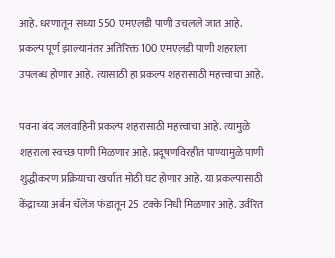आहे. धरणातून सध्या 550 एमएलडी पाणी उचलले जात आहे. प्रकल्प पूर्ण झाल्यानंतर अतिरिक्त 100 एमएलडी पाणी शहराला उपलब्ध होणार आहे. त्यासाठी हा प्रकल्प शहरासाठी महत्त्वाचा आहे.

पवना बंद जलवाहिनी प्रकल्प शहरासाठी महत्त्वाचा आहे. त्यामुळे शहराला स्वच्छ पाणी मिळणार आहे. प्रदूषणविरहीत पाण्यामुळे पाणी शुद्धीकरण प्रक्रियाचा खर्चात मोठी घट होणार आहे. या प्रकल्पासाठी केंद्राच्या अर्बन चॅलेंज फंडातून 25 टक्के निधी मिळणार आहे. उर्वरित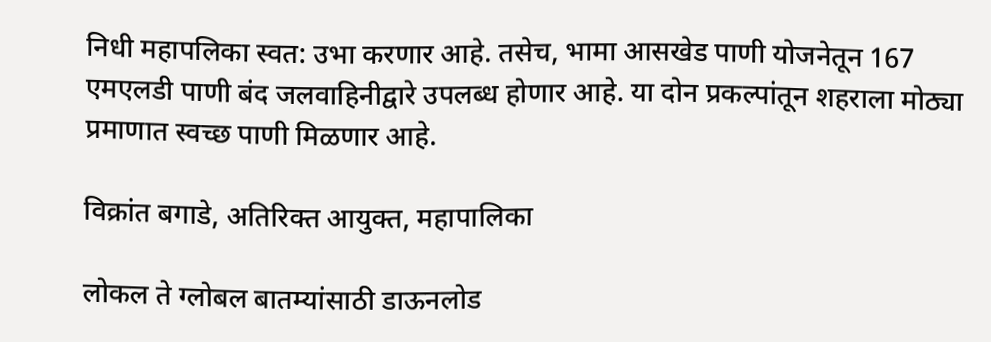निधी महापलिका स्वत: उभा करणार आहे. तसेच, भामा आसखेड पाणी योजनेतून 167 एमएलडी पाणी बंद जलवाहिनीद्वारे उपलब्ध होणार आहे. या दोन प्रकल्पांतून शहराला मोठ्या प्रमाणात स्वच्छ पाणी मिळणार आहे.

विक्रांत बगाडे, अतिरिक्त आयुक्त, महापालिका

लोकल ते ग्लोबल बातम्यांसाठी डाऊनलोड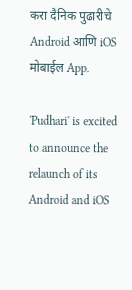करा दैनिक पुढारीचे Android आणि iOS मोबाईल App.

'Pudhari' is excited to announce the relaunch of its Android and iOS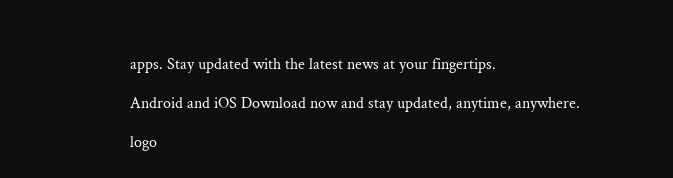apps. Stay updated with the latest news at your fingertips.

Android and iOS Download now and stay updated, anytime, anywhere.

logo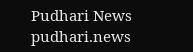Pudhari News
pudhari.news